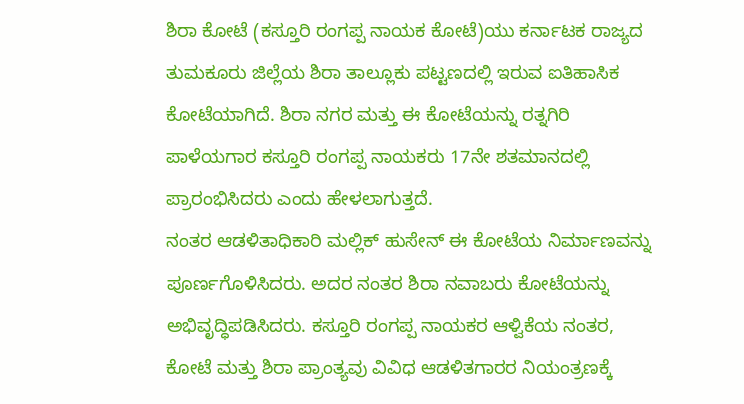ಶಿರಾ ಕೋಟೆ (ಕಸ್ತೂರಿ ರಂಗಪ್ಪ ನಾಯಕ ಕೋಟೆ)ಯು ಕರ್ನಾಟಕ ರಾಜ್ಯದ ತುಮಕೂರು ಜಿಲ್ಲೆಯ ಶಿರಾ ತಾಲ್ಲೂಕು ಪಟ್ಟಣದಲ್ಲಿ ಇರುವ ಐತಿಹಾಸಿಕ ಕೋಟೆಯಾಗಿದೆ. ಶಿರಾ ನಗರ ಮತ್ತು ಈ ಕೋಟೆಯನ್ನು ರತ್ನಗಿರಿ ಪಾಳೆಯಗಾರ ಕಸ್ತೂರಿ ರಂಗಪ್ಪ ನಾಯಕರು 17ನೇ ಶತಮಾನದಲ್ಲಿ ಪ್ರಾರಂಭಿಸಿದರು ಎಂದು ಹೇಳಲಾಗುತ್ತದೆ.
ನಂತರ ಆಡಳಿತಾಧಿಕಾರಿ ಮಲ್ಲಿಕ್ ಹುಸೇನ್ ಈ ಕೋಟೆಯ ನಿರ್ಮಾಣವನ್ನು ಪೂರ್ಣಗೊಳಿಸಿದರು. ಅದರ ನಂತರ ಶಿರಾ ನವಾಬರು ಕೋಟೆಯನ್ನು ಅಭಿವೃದ್ಧಿಪಡಿಸಿದರು. ಕಸ್ತೂರಿ ರಂಗಪ್ಪ ನಾಯಕರ ಆಳ್ವಿಕೆಯ ನಂತರ, ಕೋಟೆ ಮತ್ತು ಶಿರಾ ಪ್ರಾಂತ್ಯವು ವಿವಿಧ ಆಡಳಿತಗಾರರ ನಿಯಂತ್ರಣಕ್ಕೆ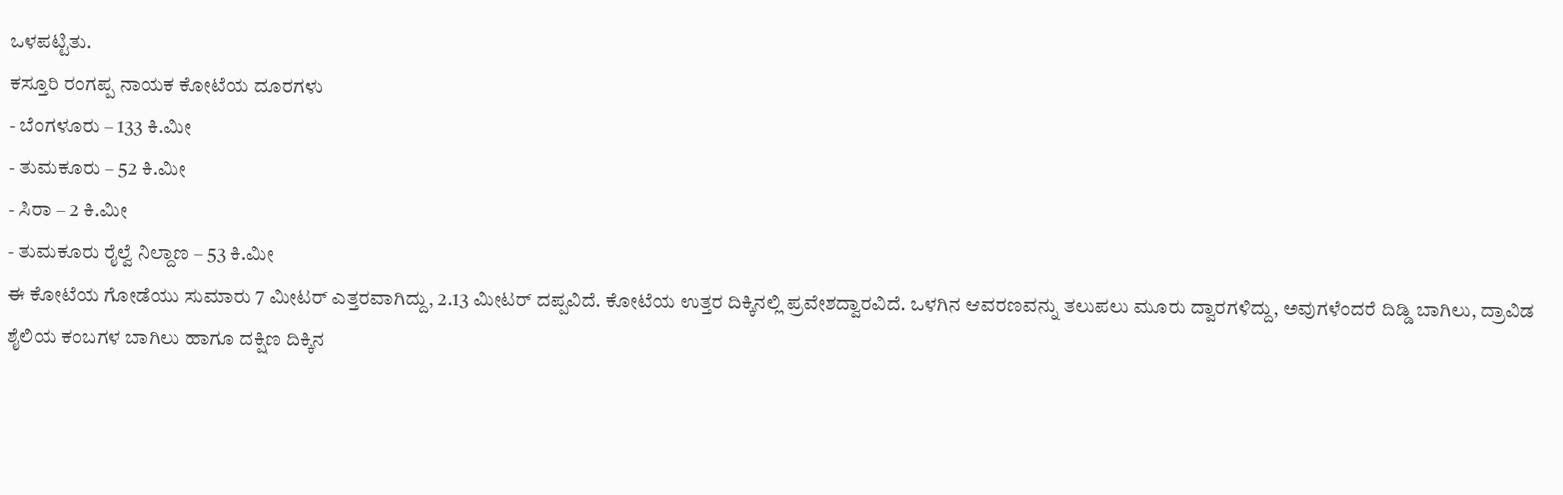ಒಳಪಟ್ಟಿತು.
ಕಸ್ತೂರಿ ರಂಗಪ್ಪ ನಾಯಕ ಕೋಟೆಯ ದೂರಗಳು
- ಬೆಂಗಳೂರು – 133 ಕಿ.ಮೀ
- ತುಮಕೂರು – 52 ಕಿ.ಮೀ
- ಸಿರಾ – 2 ಕಿ.ಮೀ
- ತುಮಕೂರು ರೈಲ್ವೆ ನಿಲ್ದಾಣ – 53 ಕಿ.ಮೀ
ಈ ಕೋಟೆಯ ಗೋಡೆಯು ಸುಮಾರು 7 ಮೀಟರ್ ಎತ್ತರವಾಗಿದ್ದು, 2.13 ಮೀಟರ್ ದಪ್ಪವಿದೆ. ಕೋಟೆಯ ಉತ್ತರ ದಿಕ್ಕಿನಲ್ಲಿ ಪ್ರವೇಶದ್ವಾರವಿದೆ. ಒಳಗಿನ ಆವರಣವನ್ನು ತಲುಪಲು ಮೂರು ದ್ವಾರಗಳಿದ್ದು, ಅವುಗಳೆಂದರೆ ದಿಡ್ಡಿ ಬಾಗಿಲು, ದ್ರಾವಿಡ ಶೈಲಿಯ ಕಂಬಗಳ ಬಾಗಿಲು ಹಾಗೂ ದಕ್ಷಿಣ ದಿಕ್ಕಿನ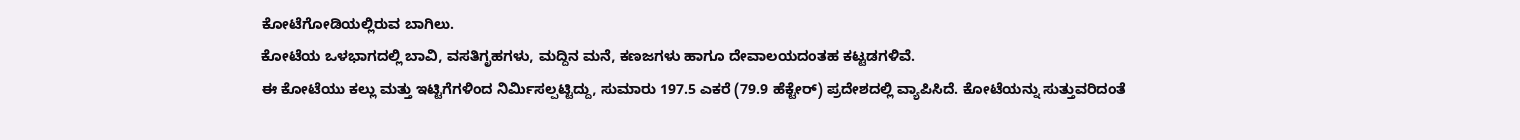ಕೋಟೆಗೋಡಿಯಲ್ಲಿರುವ ಬಾಗಿಲು.
ಕೋಟೆಯ ಒಳಭಾಗದಲ್ಲಿ ಬಾವಿ, ವಸತಿಗೃಹಗಳು, ಮದ್ದಿನ ಮನೆ, ಕಣಜಗಳು ಹಾಗೂ ದೇವಾಲಯದಂತಹ ಕಟ್ಟಡಗಳಿವೆ.
ಈ ಕೋಟೆಯು ಕಲ್ಲು ಮತ್ತು ಇಟ್ಟಿಗೆಗಳಿಂದ ನಿರ್ಮಿಸಲ್ಪಟ್ಟಿದ್ದು, ಸುಮಾರು 197.5 ಎಕರೆ (79.9 ಹೆಕ್ಟೇರ್) ಪ್ರದೇಶದಲ್ಲಿ ವ್ಯಾಪಿಸಿದೆ. ಕೋಟೆಯನ್ನು ಸುತ್ತುವರಿದಂತೆ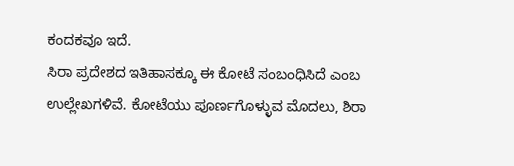ಕಂದಕವೂ ಇದೆ.
ಸಿರಾ ಪ್ರದೇಶದ ಇತಿಹಾಸಕ್ಕೂ ಈ ಕೋಟೆ ಸಂಬಂಧಿಸಿದೆ ಎಂಬ ಉಲ್ಲೇಖಗಳಿವೆ. ಕೋಟೆಯು ಪೂರ್ಣಗೊಳ್ಳುವ ಮೊದಲು, ಶಿರಾ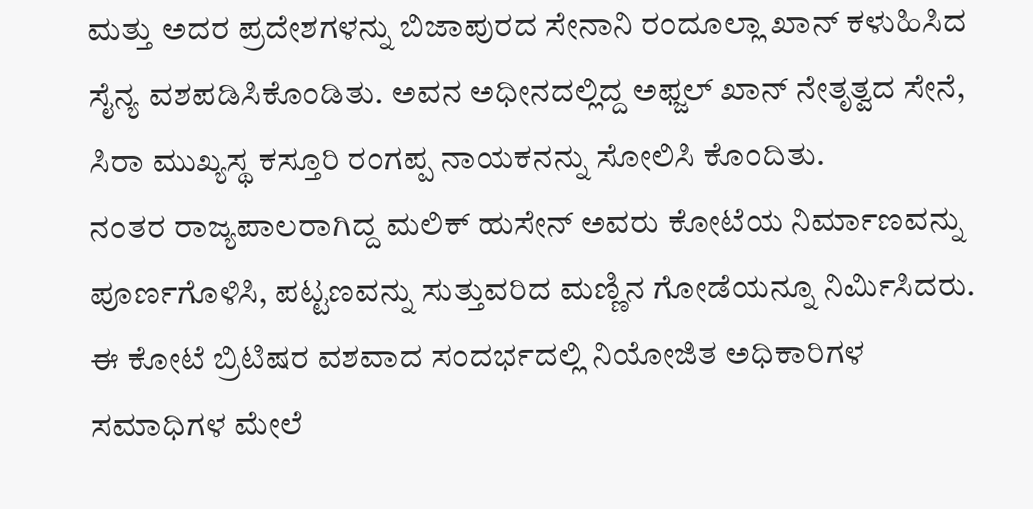ಮತ್ತು ಅದರ ಪ್ರದೇಶಗಳನ್ನು ಬಿಜಾಪುರದ ಸೇನಾನಿ ರಂದೂಲ್ಲಾ ಖಾನ್ ಕಳುಹಿಸಿದ ಸೈನ್ಯ ವಶಪಡಿಸಿಕೊಂಡಿತು. ಅವನ ಅಧೀನದಲ್ಲಿದ್ದ ಅಫ್ಜಲ್ ಖಾನ್ ನೇತೃತ್ವದ ಸೇನೆ, ಸಿರಾ ಮುಖ್ಯಸ್ಥ ಕಸ್ತೂರಿ ರಂಗಪ್ಪ ನಾಯಕನನ್ನು ಸೋಲಿಸಿ ಕೊಂದಿತು.
ನಂತರ ರಾಜ್ಯಪಾಲರಾಗಿದ್ದ ಮಲಿಕ್ ಹುಸೇನ್ ಅವರು ಕೋಟೆಯ ನಿರ್ಮಾಣವನ್ನು ಪೂರ್ಣಗೊಳಿಸಿ, ಪಟ್ಟಣವನ್ನು ಸುತ್ತುವರಿದ ಮಣ್ಣಿನ ಗೋಡೆಯನ್ನೂ ನಿರ್ಮಿಸಿದರು. ಈ ಕೋಟೆ ಬ್ರಿಟಿಷರ ವಶವಾದ ಸಂದರ್ಭದಲ್ಲಿ ನಿಯೋಜಿತ ಅಧಿಕಾರಿಗಳ ಸಮಾಧಿಗಳ ಮೇಲೆ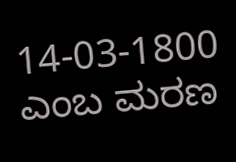14-03-1800 ಎಂಬ ಮರಣ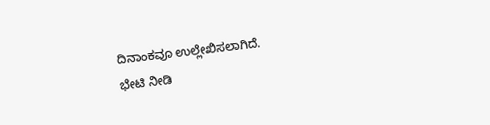ದಿನಾಂಕವೂ ಉಲ್ಲೇಖಿಸಲಾಗಿದೆ.
ಭೇಟಿ ನೀಡಿ